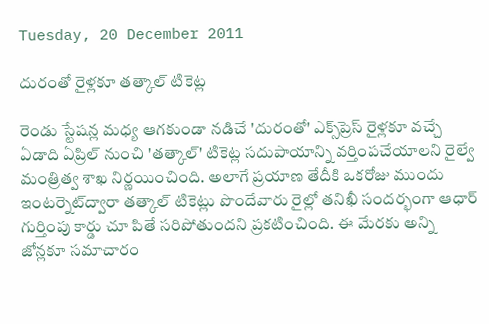Tuesday, 20 December 2011

దురంతో రైళ్లకూ తత్కాల్ టికెట్ల

రెండు స్టేషన్ల మధ్య ఆగకుండా నడిచే 'దురంతో' ఎక్స్‌ప్రెస్ రైళ్లకూ వచ్చే ఏడాది ఏప్రిల్ నుంచి 'తత్కాల్' టికెట్ల సదుపాయాన్ని వర్తింపచేయాలని రైల్వే మంత్రిత్వ శాఖ నిర్ణయించింది. అలాగే ప్రయాణ తేదీకి ఒకరోజు ముందు ఇంటర్నెట్‌ద్వారా తత్కాల్ టికెట్లు పొందేవారు రైల్లో తనిఖీ సందర్భంగా ఆధార్ గుర్తింపు కార్డు చూ పితే సరిపోతుందని ప్రకటించింది. ఈ మేరకు అన్ని జోన్లకూ సమాచారం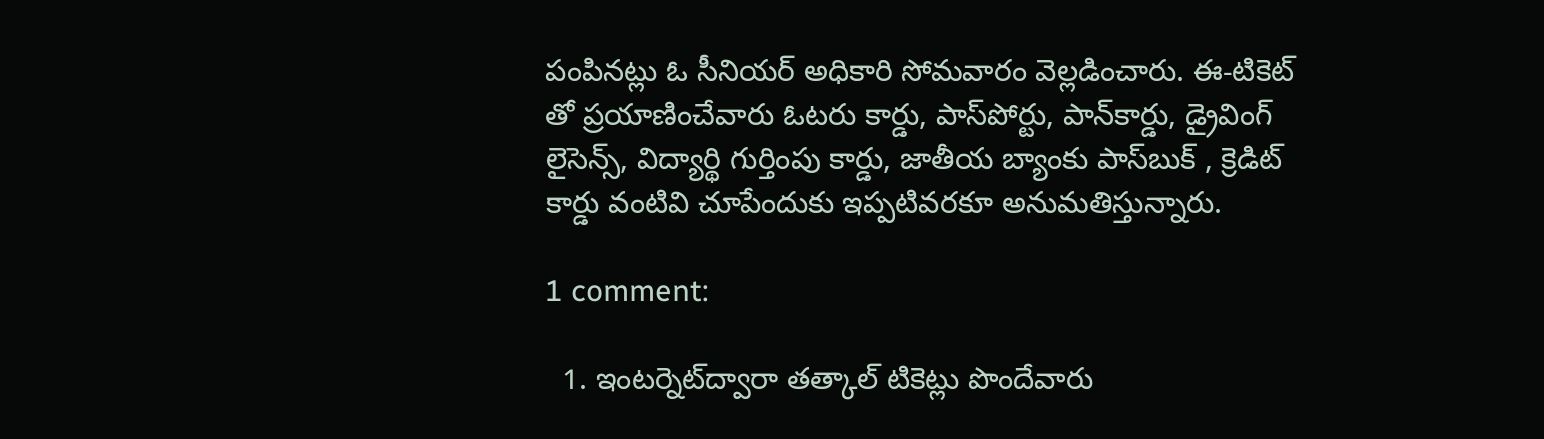పంపినట్లు ఓ సీనియర్ అధికారి సోమవారం వెల్లడించారు. ఈ-టికెట్ తో ప్రయాణించేవారు ఓటరు కార్డు, పాస్‌పోర్టు, పాన్‌కార్డు, డ్రైవింగ్ లైసెన్స్, విద్యార్థి గుర్తింపు కార్డు, జాతీయ బ్యాంకు పాస్‌బుక్ , క్రెడిట్ కార్డు వంటివి చూపేందుకు ఇప్పటివరకూ అనుమతిస్తున్నారు.

1 comment:

  1. ఇంటర్నెట్‌ద్వారా తత్కాల్ టికెట్లు పొందేవారు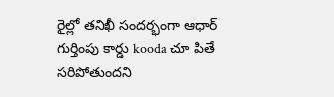రైల్లో తనిఖీ సందర్భంగా ఆధార్ గుర్తింపు కార్డు kooda చూ పితే సరిపోతుందని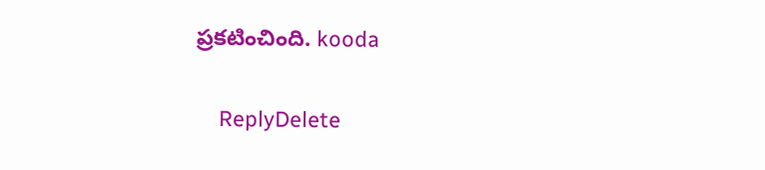ప్రకటించింది. kooda

    ReplyDelete